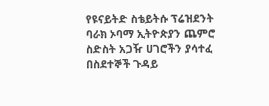የዩናይትድ ስቴይትሱ ፕሬዝደንት ባራክ ኦባማ ኢትዮጵያን ጨምሮ ስድስት አጋዥ ሀገሮችን ያሳተፈ በስደተኞች ጉዳይ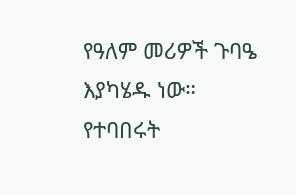የዓለም መሪዎች ጉባዔ እያካሄዱ ነው።
የተባበሩት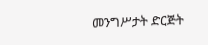መንግሥታት ድርጅት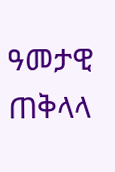ዓመታዊ ጠቅላላ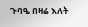ጉባዔ በዛሬ እለት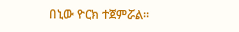በኒው ዮርክ ተጀምሯል።